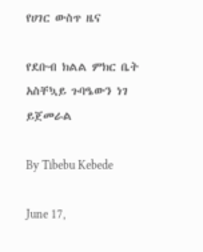የሀገር ውስጥ ዜና

የደቡብ ክልል ምክር ቤት አስቸኳይ ጉባዔውን ነገ ይጀመራል

By Tibebu Kebede

June 17,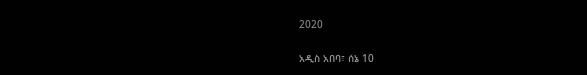2020

አዲስ አበባ፣ ሰኔ 10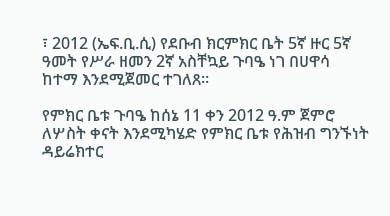፣ 2012 (ኤፍ.ቢ.ሲ) የደቡብ ክርምክር ቤት 5ኛ ዙር 5ኛ ዓመት የሥራ ዘመን 2ኛ አስቸኳይ ጉባዔ ነገ በሀዋሳ ከተማ እንደሚጀመር ተገለጸ።

የምክር ቤቱ ጉባዔ ከሰኔ 11 ቀን 2012 ዓ.ም ጀምሮ ለሦስት ቀናት እንደሚካሄድ የምክር ቤቱ የሕዝብ ግንኙነት ዳይሬክተር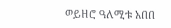ወይዘሮ ዓለሚቱ አበበ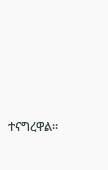ተናግረዋል።